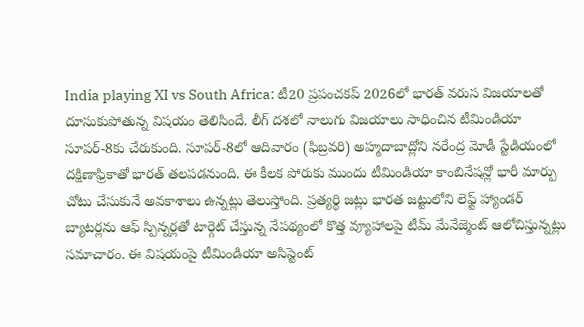India playing XI vs South Africa: టీ20 ప్రపంచకప్ 2026లో భారత్ వరుస విజయాలతో దూసుకుపోతున్న విషయం తెలిసిందే. లీగ్ దశలో నాలుగు విజయాలు సాధించిన టీమిండియా సూపర్-8కు చేరుకుంది. సూపర్-8లో ఆదివారం (ఫిబ్రవరి) అహ్మదాబాద్లోని నరేంద్ర మోడీ స్టేడియంలో దక్షిణాఫ్రికాతో భారత్ తలపడనుంది. ఈ కీలక పోరుకు ముందు టీమిండియా కాంబినేషన్లో భారీ మార్పు చోటు చేసుకునే అవకాశాలు ఉన్నట్లు తెలుస్తోంది. ప్రత్యర్థి జట్లు భారత జట్టులోని లెఫ్ట్ హ్యాండర్ బ్యాటర్లను ఆఫ్ స్పిన్నర్లతో టార్గెట్ చేస్తున్న నేపథ్యంలో కొత్త వ్యూహాలపై టీమ్ మేనేజ్మెంట్ ఆలోచిస్తున్నట్లు సమాచారం. ఈ విషయంపై టీమిండియా అసిస్టెంట్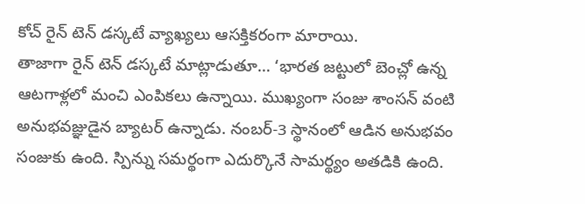కోచ్ రైన్ టెన్ డస్కటే వ్యాఖ్యలు ఆసక్తికరంగా మారాయి.
తాజాగా రైన్ టెన్ డస్కటే మాట్లాడుతూ… ‘భారత జట్టులో బెంచ్లో ఉన్న ఆటగాళ్లలో మంచి ఎంపికలు ఉన్నాయి. ముఖ్యంగా సంజు శాంసన్ వంటి అనుభవజ్ఞుడైన బ్యాటర్ ఉన్నాడు. నంబర్-3 స్థానంలో ఆడిన అనుభవం సంజుకు ఉంది. స్పిన్ను సమర్థంగా ఎదుర్కొనే సామర్థ్యం అతడికి ఉంది.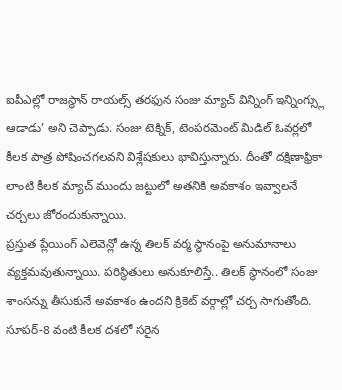ఐపీఎల్లో రాజస్థాన్ రాయల్స్ తరఫున సంజు మ్యాచ్ విన్నింగ్ ఇన్నింగ్స్లు ఆడాడు’ అని చెప్పాడు. సంజు టెక్నిక్, టెంపరమెంట్ మిడిల్ ఓవర్లలో కీలక పాత్ర పోషించగలవని విశ్లేషకులు భావిస్తున్నారు. దీంతో దక్షిణాఫ్రికా లాంటి కీలక మ్యాచ్ ముందు జట్టులో అతనికి అవకాశం ఇవ్వాలనే చర్చలు జోరందుకున్నాయి.
ప్రస్తుత ప్లేయింగ్ ఎలెవెన్లో ఉన్న తిలక్ వర్మ స్థానంపై అనుమానాలు వ్యక్తమవుతున్నాయి. పరిస్థితులు అనుకూలిస్తే.. తిలక్ స్థానంలో సంజు శాంసన్ను తీసుకునే అవకాశం ఉందని క్రికెట్ వర్గాల్లో చర్చ సాగుతోంది. సూపర్-8 వంటి కీలక దశలో సరైన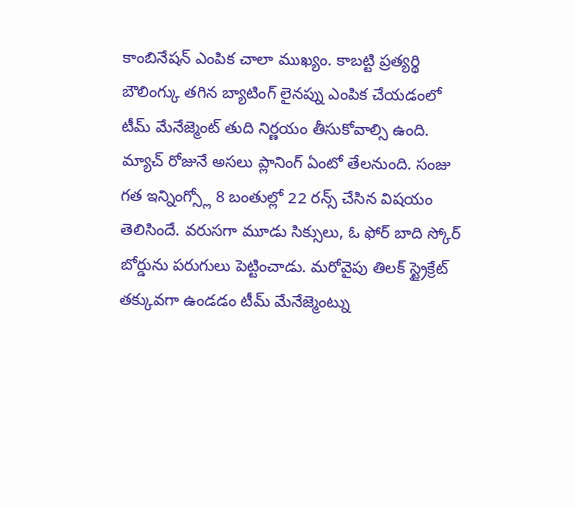కాంబినేషన్ ఎంపిక చాలా ముఖ్యం. కాబట్టి ప్రత్యర్థి బౌలింగ్కు తగిన బ్యాటింగ్ లైనప్ను ఎంపిక చేయడంలో టీమ్ మేనేజ్మెంట్ తుది నిర్ణయం తీసుకోవాల్సి ఉంది. మ్యాచ్ రోజునే అసలు ప్లానింగ్ ఏంటో తేలనుంది. సంజు గత ఇన్నింగ్స్లో 8 బంతుల్లో 22 రన్స్ చేసిన విషయం తెలిసిందే. వరుసగా మూడు సిక్సులు, ఓ ఫోర్ బాది స్కోర్ బోర్డును పరుగులు పెట్టించాడు. మరోవైపు తిలక్ స్ట్రైక్రేట్ తక్కువగా ఉండడం టీమ్ మేనేజ్మెంట్ను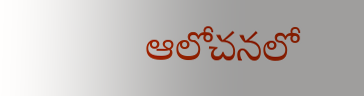ఆలోచనలో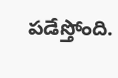పడేస్తోంది.